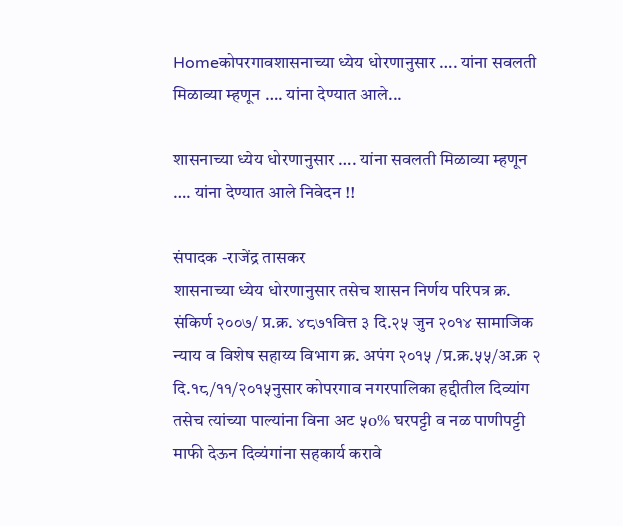Homeकोपरगावशासनाच्या ध्येय धोरणानुसार …. यांना सवलती मिळाव्या म्हणून …. यांना देण्यात आले...

शासनाच्या ध्येय धोरणानुसार …. यांना सवलती मिळाव्या म्हणून …. यांना देण्यात आले निवेदन !!

संपादक -राजेंद्र तासकर
शासनाच्या ध्येय धोरणानुसार तसेच शासन निर्णय परिपत्र क्र. संकिर्ण २००७/ प्र.क्र. ४८७१वित्त ३ दि.२५ जुन २०१४ सामाजिक न्याय व विशेष सहाय्य विभाग क्र. अपंग २०१५ /प्र.क्र.५५/अ.क्र २ दि.१८/११/२०१५नुसार कोपरगाव नगरपालिका हद्दीतील दिव्यांग तसेच त्यांच्या पाल्यांना विना अट ५o% घरपट्टी व नळ पाणीपट्टी माफी देऊन दिव्यंगांना सहकार्य करावे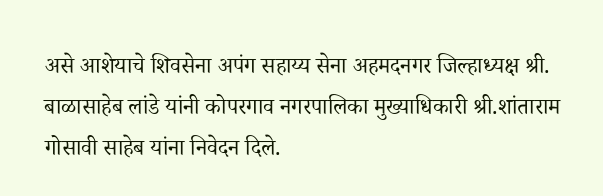असे आशेयाचे शिवसेना अपंग सहाय्य सेना अहमदनगर जिल्हाध्यक्ष श्री.
बाळासाहेब लांडे यांनी कोपरगाव नगरपालिका मुख्याधिकारी श्री.शांताराम गोसावी साहेब यांना निवेदन दिले.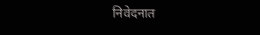निवेदनात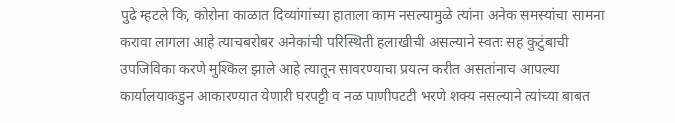पुढे म्हटले कि, कोरोना काळात दिव्यांगांच्या हाताला काम नसल्यामुळे त्यांना अनेक समस्यांचा सामना करावा लागला आहे त्याचबरोबर अनेकांची परिस्थिती हलाखीची असल्याने स्वतः सह कुटुंबाची उपजिविका करणे मुश्किल झाले आहे त्यातून सावरण्याचा प्रयत्न करीत असतांनाच आपल्या कार्यालयाकडुन आकारण्यात येणारी घरपट्टी व नळ पाणीपटटी भरणे शक्य नसल्याने त्यांच्या बाबत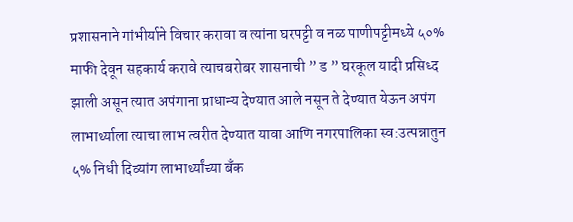प्रशासनाने गांभीर्याने विचार करावा व त्यांना घरपट्टी व नळ पाणीपट्टीमध्ये ५०% माफी देवून सहकार्य करावे त्याचबरोबर शासनाची ” ड ” घरकूल यादी प्रसिध्द झाली असून त्यात अपंगाना प्राधान्य देण्यात आले नसून ते देण्यात येऊन अपंग लाभार्थ्याला त्याचा लाभ त्वरीत देण्यात यावा आणि नगरपालिका स्व:उत्पन्नातुन ५% निधी दिव्यांग लाभार्थ्यांच्या बँक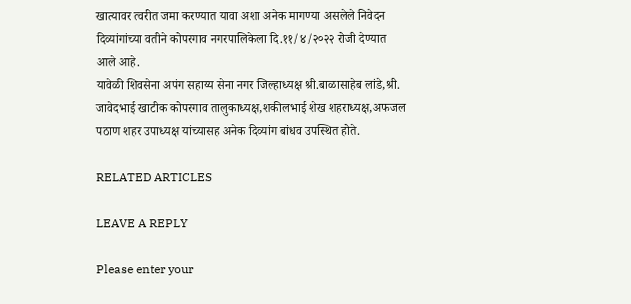खात्यावर त्वरीत जमा करण्यात यावा अशा अनेक मागण्या असलेले निवेदन दिव्यांगांच्या वतीने कोपरगाव नगरपालिकेला दि.११/४/२०२२ रोजी देण्यात आले आहे.
यावेळी शिवसेना अपंग सहाय्य सेना नगर जिल्हाध्यक्ष श्री.बाळासाहेब लांडे,श्री. जावेदभाई खाटीक कोपरगाव तालुकाध्यक्ष,शकीलभाई शेख शहराध्यक्ष,अफजल पठाण शहर उपाध्यक्ष यांच्यासह अनेक दिव्यांग बांधव उपस्थित होते.

RELATED ARTICLES

LEAVE A REPLY

Please enter your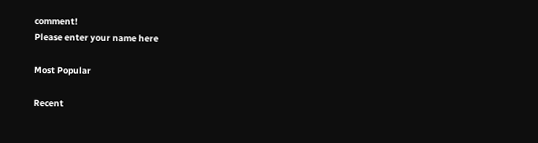comment!
Please enter your name here

Most Popular

Recent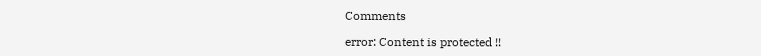Comments

error: Content is protected !!